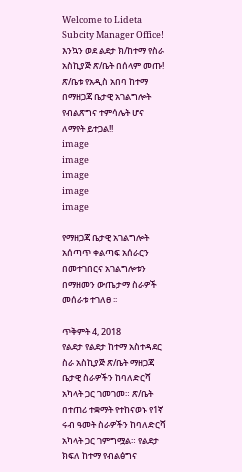Welcome to Lideta Subcity Manager Office!       እንኳን ወደ ልደታ ክ/ከተማ የስራ አስኪያጅ ጽ/ቤት በሰላም መጡ!       ጽ/ቤቱ የአዲስ አበባ ከተማ በማዘጋጃ ቤታዊ አገልግሎት የብልጽግና ተምሳሌት ሆና ለማየት ይተጋል!!
image
image
image
image
image

የማዘጋጃ ቤታዊ አገልግሎት አሰጣጥ ቀልጣፍ አሰራርን በመተገበርና አገልግሎቱን በማዘመን ውጤታማ ስራዎች መሰራቱ ተገለፀ ፡፡

ጥቅምት 4, 2018
የልደታ የልደታ ከተማ አስተዳደር ስራ አስኪያጅ ጽ/ቤት ማዘጋጃ ቤታዊ ስራዎችን ከባለድርሻ አካላት ጋር ገመገመ። ጽ/ቤት በተጠሪ ተቋማት የተከናወኑ የ1ኛ ሩብ ዓመት ስራዎችን ከባለድርሻ አካላት ጋር ገምግሟል። የልደታ ክፍለ ከተማ የብልፅግና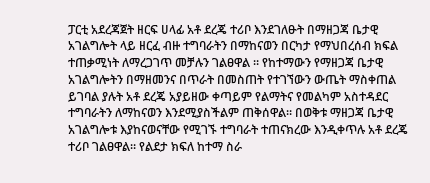ፓርቲ አደረጃጀት ዘርፍ ሀላፊ አቶ ደረጄ ተሪቦ እንደገለፁት በማዘጋጃ ቤታዊ አገልግሎት ላይ ዘርፈ ብዙ ተግባራትን በማከናወን በርካታ የማህበረሰብ ክፍል ተጠቃሚነት ለማረጋገጥ መቻሉን ገልፀዋል ። የከተማውን የማዘጋጃ ቤታዊ አገልግሎትን በማዘመንና በጥራት በመስጠት የተገኘውን ውጤት ማስቀጠል ይገባል ያሉት አቶ ደረጄ አያይዘው ቀጣይም የልማትና የመልካም አስተዳደር ተግባራትን ለማከናወን እንደሚያስችልም ጠቅሰዋል። በወቅቱ ማዘጋጃ ቤታዊ አገልግሎቱ እያከናወናቸው የሚገኙ ተግባራት ተጠናክረው እንዲቀጥሉ አቶ ደረጄ ተሪቦ ገልፀዋል። የልደታ ክፍለ ከተማ ስራ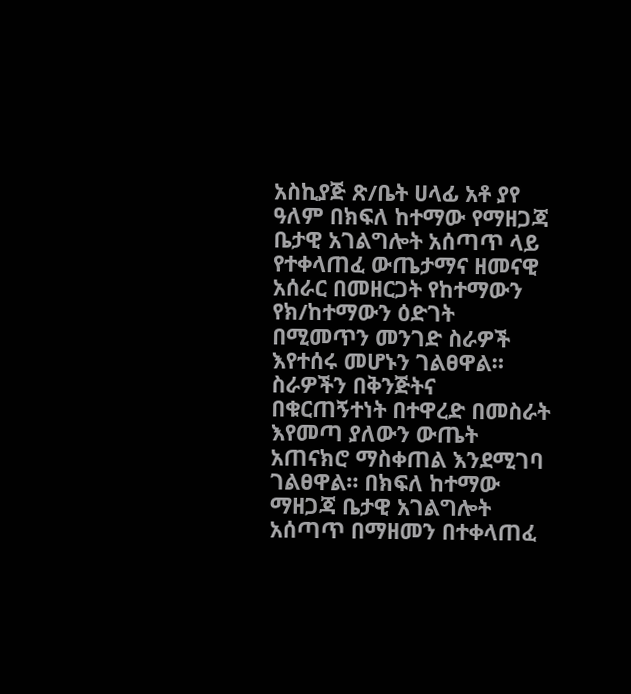አስኪያጅ ጽ/ቤት ሀላፊ አቶ ያየ ዓለም በክፍለ ከተማው የማዘጋጃ ቤታዊ አገልግሎት አሰጣጥ ላይ የተቀላጠፈ ውጤታማና ዘመናዊ አሰራር በመዘርጋት የከተማውን የክ/ከተማውን ዕድገት በሚመጥን መንገድ ስራዎች እየተሰሩ መሆኑን ገልፀዋል። ስራዎችን በቅንጅትና በቁርጠኝተነት በተዋረድ በመስራት እየመጣ ያለውን ውጤት አጠናክሮ ማስቀጠል እንደሚገባ ገልፀዋል። በክፍለ ከተማው ማዘጋጃ ቤታዊ አገልግሎት አሰጣጥ በማዘመን በተቀላጠፈ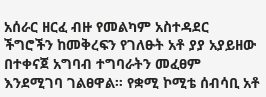አሰራር ዘርፈ ብዙ የመልካም አስተዳደር ችግሮችን ከመቅረፍን የገለፁት አቶ ያያ አያይዘው በተቀናጀ አግባብ ተግባራትን መፈፀም እንደሚገባ ገልፀዋል። የቋሚ ኮሚቴ ሰብሳቢ አቶ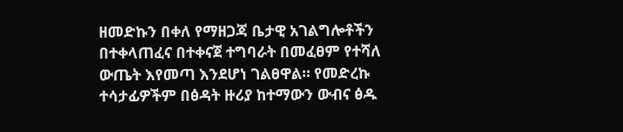ዘመድኩን በቀለ የማዘጋጃ ቤታዊ አገልግሎቶችን በተቀላጠፈና በተቀናጀ ተግባራት በመፈፀም የተሻለ ውጤት እየመጣ እንደሆነ ገልፀዋል። የመድረኩ ተሳታፊዎችም በፅዳት ዙሪያ ከተማውን ውብና ፅዱ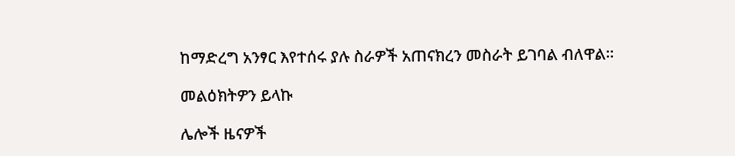ከማድረግ አንፃር እየተሰሩ ያሉ ስራዎች አጠናክረን መስራት ይገባል ብለዋል።

መልዕክትዎን ይላኩ

ሌሎች ዜናዎች